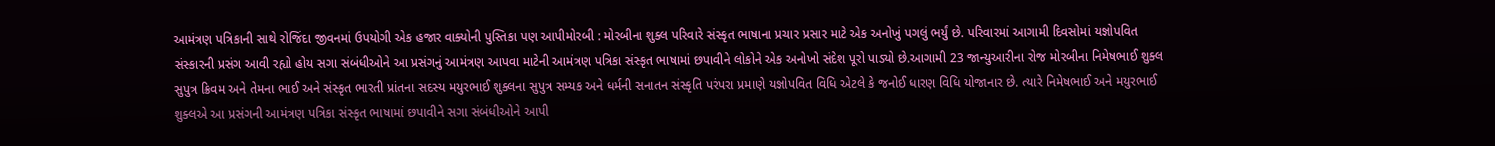આમંત્રણ પત્રિકાની સાથે રોજિંદા જીવનમાં ઉપયોગી એક હજાર વાક્યોની પુસ્તિકા પણ આપીમોરબી : મોરબીના શુક્લ પરિવારે સંસ્કૃત ભાષાના પ્રચાર પ્રસાર માટે એક અનોખું પગલું ભર્યું છે. પરિવારમાં આગામી દિવસોમાં યજ્ઞોપવિત સંસ્કારની પ્રસંગ આવી રહ્યો હોય સગા સંબંધીઓને આ પ્રસંગનું આમંત્રણ આપવા માટેની આમંત્રણ પત્રિકા સંસ્કૃત ભાષામાં છપાવીને લોકોને એક અનોખો સંદેશ પૂરો પાડ્યો છે.આગામી 23 જાન્યુઆરીના રોજ મોરબીના નિમેષભાઈ શુક્લ સુપુત્ર ક્રિવમ અને તેમના ભાઈ અને સંસ્કૃત ભારતી પ્રાંતના સદસ્ય મયુરભાઈ શુક્લના સુપુત્ર સમ્યક અને ધર્મની સનાતન સંસ્કૃતિ પરંપરા પ્રમાણે યજ્ઞોપવિત વિધિ એટલે કે જનોઈ ધારણ વિધિ યોજાનાર છે. ત્યારે નિમેષભાઈ અને મયુરભાઈ શુક્લએ આ પ્રસંગની આમંત્રણ પત્રિકા સંસ્કૃત ભાષામાં છપાવીને સગા સંબંધીઓને આપી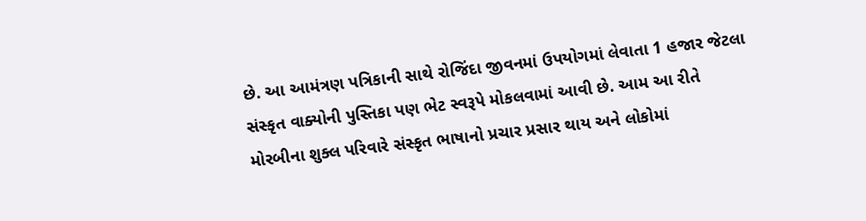છે. આ આમંત્રણ પત્રિકાની સાથે રોજિંદા જીવનમાં ઉપયોગમાં લેવાતા 1 હજાર જેટલા સંસ્કૃત વાક્યોની પુસ્તિકા પણ ભેટ સ્વરૂપે મોકલવામાં આવી છે. આમ આ રીતે મોરબીના શુક્લ પરિવારે સંસ્કૃત ભાષાનો પ્રચાર પ્રસાર થાય અને લોકોમાં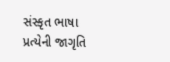સંસ્કૃત ભાષા પ્રત્યેની જાગૃતિ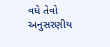વધે તેવો અનુસરણીય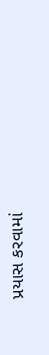પ્રયાસ કરવામાં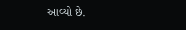આવ્યો છે.